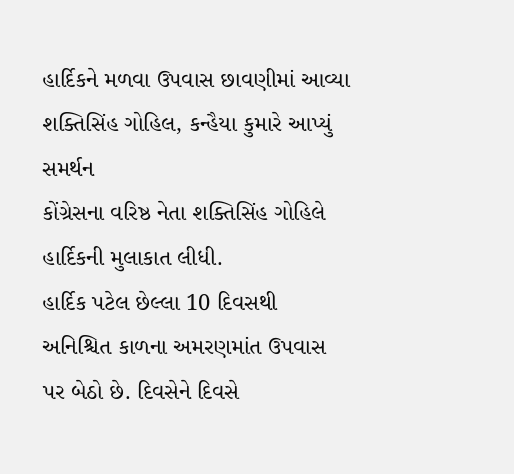હાર્દિકને મળવા ઉપવાસ છાવણીમાં આવ્યા શક્તિસિંહ ગોહિલ, કન્હૈયા કુમારે આપ્યું સમર્થન
કોંગ્રેસના વરિષ્ઠ નેતા શક્તિસિંહ ગોહિલે હાર્દિકની મુલાકાત લીધી.
હાર્દિક પટેલ છેલ્લા 10 દિવસથી અનિશ્ચિત કાળના અમરણમાંત ઉપવાસ પર બેઠો છે. દિવસેને દિવસે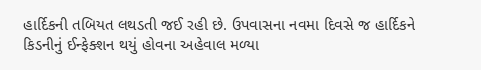હાર્દિકની તબિયત લથડતી જઈ રહી છે. ઉપવાસના નવમા દિવસે જ હાર્દિકને કિડનીનું ઈન્ફેક્શન થયું હોવના અહેવાલ મળ્યા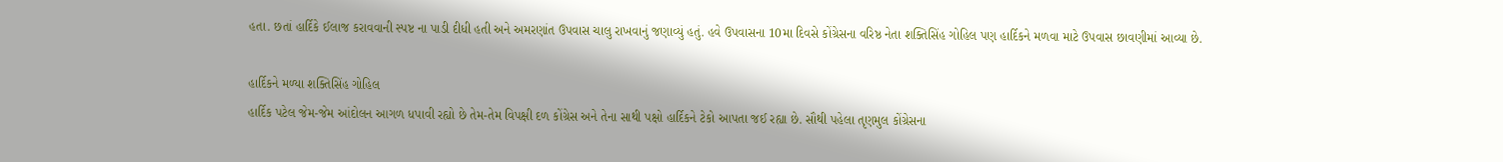હતા. છતાં હાર્દિકે ઈલાજ કરાવવાની સ્પષ્ટ ના પાડી દીધી હતી અને અમરણાંત ઉપવાસ ચાલુ રાખવાનું જણાવ્યું હતું. હવે ઉપવાસના 10મા દિવસે કોંગ્રેસના વરિષ્ઠ નેતા શક્તિસિંહ ગોહિલ પણ હાર્દિકને મળવા માટે ઉપવાસ છાવણીમાં આવ્યા છે.

હાર્દિકને મળ્યા શક્તિસિંહ ગોહિલ
હાર્દિક પટેલ જેમ-જેમ આંદોલન આગળ ધપાવી રહ્યો છે તેમ-તેમ વિપક્ષી દળ કોંગ્રેસ અને તેના સાથી પક્ષો હાર્દિકને ટેકો આપતા જઈ રહ્યા છે. સૌથી પહેલા તૃણમુલ કોંગ્રેસના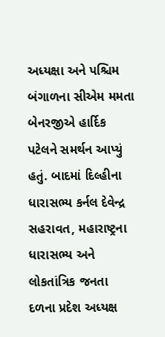અધ્યક્ષા અને પશ્ચિમ બંગાળના સીએમ મમતા બેનરજીએ હાર્દિક પટેલને સમર્થન આપ્યું હતું. બાદમાં દિલ્હીના ધારાસભ્ય કર્નલ દેવેન્દ્ર સહરાવત, મહારાષ્ટ્રના ધારાસભ્ય અને લોકતાંત્રિક જનતા દળના પ્રદેશ અધ્યક્ષ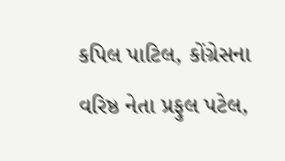કપિલ પાટિલ, કોંગ્રેસના વરિષ્ઠ નેતા પ્રફુલ પટેલ,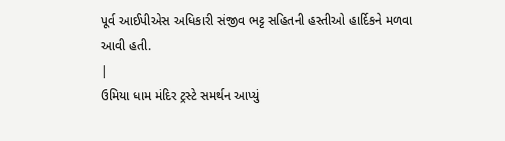પૂર્વ આઈપીએસ અધિકારી સંજીવ ભટ્ટ સહિતની હસ્તીઓ હાર્દિકને મળવા આવી હતી.
|
ઉમિયા ધામ મંદિર ટ્રસ્ટે સમર્થન આપ્યું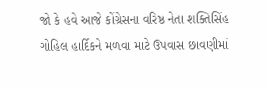જો કે હવે આજે કોંગ્રેસના વરિષ્ઠ નેતા શક્તિસિંહ ગોહિલ હાર્દિકને મળવા માટે ઉપવાસ છાવણીમાં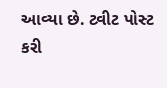આવ્યા છે. ટ્વીટ પોસ્ટ કરી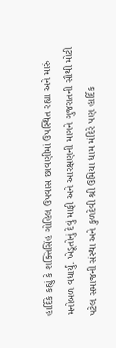હાર્દિકે કહ્યું કે શક્તિસિંહ ગોહિલ ઉપવાસ છાવણીમાં ઉપસ્થિત રહ્યા અને મારું મનોબળ વધાર્યું. ખેડૂતોનું દેવું માફી અને આરક્ષણની માગને ગુજરાતની સૌથી મોટી પટેલ સમાજની સંસ્થા અને કુળદેવી શ્રી ઉમિયા ધામ મંદિરે પણ હાર્દિક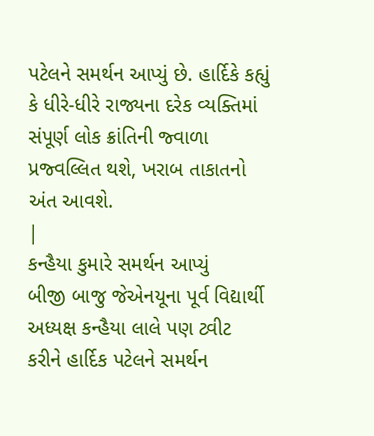પટેલને સમર્થન આપ્યું છે. હાર્દિકે કહ્યું કે ધીરે-ધીરે રાજ્યના દરેક વ્યક્તિમાં સંપૂર્ણ લોક ક્રાંતિની જ્વાળા પ્રજ્વલ્લિત થશે, ખરાબ તાકાતનો અંત આવશે.
|
કન્હૈયા કુમારે સમર્થન આપ્યું
બીજી બાજુ જેએનયૂના પૂર્વ વિદ્યાર્થી અધ્યક્ષ કન્હૈયા લાલે પણ ટ્વીટ કરીને હાર્દિક પટેલને સમર્થન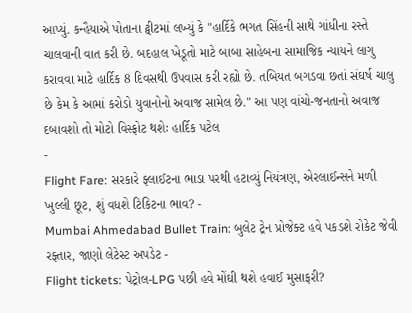આપ્યું. કન્હૈયાએ પોતાના ટ્વીટમાં લખ્યું કે "હાર્દિકે ભગત સિંહની સાથે ગાંધીના રસ્તે ચાલવાની વાત કરી છે. બદહાલ ખેડૂતો માટે બાબા સાહેબના સામાજિક ન્યાયને લાગુ કરાવવા માટે હાર્દિક 8 દિવસથી ઉપવાસ કરી રહ્યો છે. તબિયત બગડવા છતાં સંઘર્ષ ચાલુ છે કેમ કે આમાં કરોડો યુવાનોનો અવાજ સામેલ છે." આ પણ વાંચો-જનતાનો અવાજ દબાવશો તો મોટો વિસ્ફોટ થશેઃ હાર્દિક પટેલ
-
Flight Fare: સરકારે ફ્લાઈટના ભાડા પરથી હટાવ્યું નિયંત્રણ, એરલાઈન્સને મળી ખુલ્લી છૂટ, શું વધશે ટિકિટના ભાવ? -
Mumbai Ahmedabad Bullet Train: બુલેટ ટ્રેન પ્રોજેક્ટ હવે પકડશે રોકેટ જેવી રફ્તાર, જાણો લેટેસ્ટ અપડેટ -
Flight tickets: પેટ્રોલ-LPG પછી હવે મોંઘી થશે હવાઈ મુસાફરી?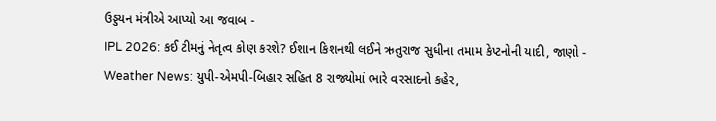ઉડ્ડયન મંત્રીએ આપ્યો આ જવાબ -
IPL 2026: કઈ ટીમનું નેતૃત્વ કોણ કરશે? ઈશાન કિશનથી લઈને ઋતુરાજ સુધીના તમામ કેપ્ટનોની યાદી, જાણો -
Weather News: યુપી-એમપી-બિહાર સહિત 8 રાજ્યોમાં ભારે વરસાદનો કહેર,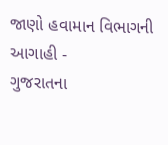જાણો હવામાન વિભાગની આગાહી -
ગુજરાતના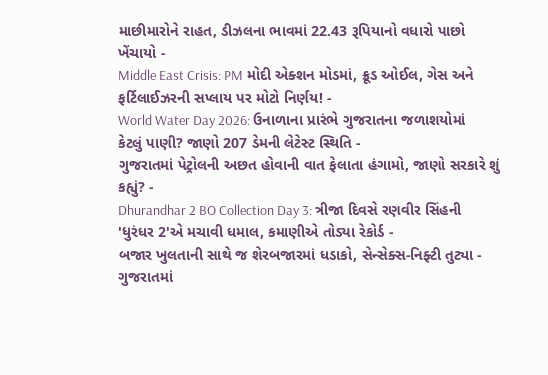માછીમારોને રાહત, ડીઝલના ભાવમાં 22.43 રૂપિયાનો વધારો પાછો ખેંચાયો -
Middle East Crisis: PM મોદી એક્શન મોડમાં, ક્રૂડ ઓઈલ, ગેસ અને ફર્ટિલાઈઝરની સપ્લાય પર મોટો નિર્ણય! -
World Water Day 2026: ઉનાળાના પ્રારંભે ગુજરાતના જળાશયોમાં કેટલું પાણી? જાણો 207 ડેમની લેટેસ્ટ સ્થિતિ -
ગુજરાતમાં પેટ્રોલની અછત હોવાની વાત ફેલાતા હંગામો, જાણો સરકારે શું કહ્યું? -
Dhurandhar 2 BO Collection Day 3: ત્રીજા દિવસે રણવીર સિંહની 'ધુરંધર 2'એ મચાવી ધમાલ, કમાણીએ તોડ્યા રેકોર્ડ -
બજાર ખુલતાની સાથે જ શેરબજારમાં ધડાકો, સેન્સેક્સ-નિફ્ટી તુટ્યા -
ગુજરાતમાં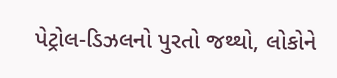પેટ્રોલ-ડિઝલનો પુરતો જથ્થો, લોકોને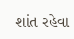શાંત રહેવા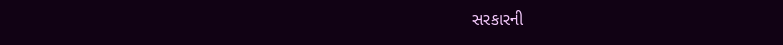સરકારની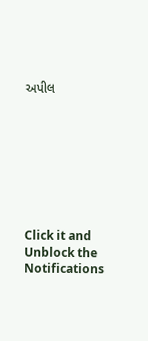અપીલ








Click it and Unblock the Notifications